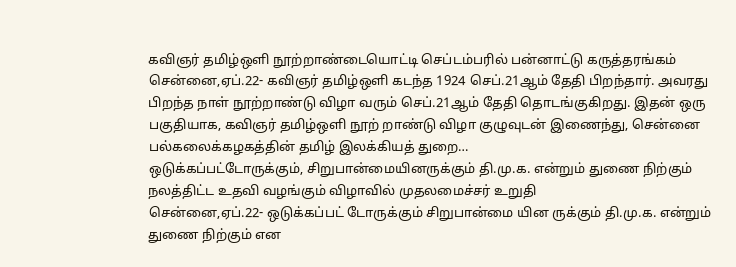கவிஞர் தமிழ்ஒளி நூற்றாண்டையொட்டி செப்டம்பரில் பன்னாட்டு கருத்தரங்கம்
சென்னை,ஏப்.22- கவிஞர் தமிழ்ஒளி கடந்த 1924 செப்.21ஆம் தேதி பிறந்தார். அவரது பிறந்த நாள் நூற்றாண்டு விழா வரும் செப்.21ஆம் தேதி தொடங்குகிறது. இதன் ஒரு பகுதியாக, கவிஞர் தமிழ்ஒளி நூற் றாண்டு விழா குழுவுடன் இணைந்து, சென்னை பல்கலைக்கழகத்தின் தமிழ் இலக்கியத் துறை…
ஒடுக்கப்பட்டோருக்கும், சிறுபான்மையினருக்கும் தி.மு.க. என்றும் துணை நிற்கும் நலத்திட்ட உதவி வழங்கும் விழாவில் முதலமைச்சர் உறுதி
சென்னை,ஏப்.22- ஒடுக்கப்பட் டோருக்கும் சிறுபான்மை யின ருக்கும் தி.மு.க. என்றும் துணை நிற்கும் என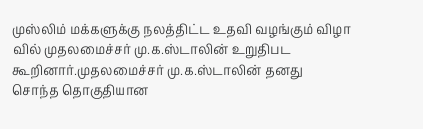முஸ்லிம் மக்களுக்கு நலத்திட்ட உதவி வழங்கும் விழா வில் முதலமைச்சர் மு.க.ஸ்டாலின் உறுதிபட கூறினார்.முதலமைச்சர் மு.க.ஸ்டாலின் தனது சொந்த தொகுதியான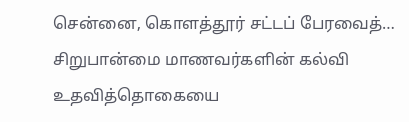சென்னை, கொளத்தூர் சட்டப் பேரவைத்…
சிறுபான்மை மாணவர்களின் கல்வி உதவித்தொகையை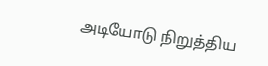அடியோடு நிறுத்திய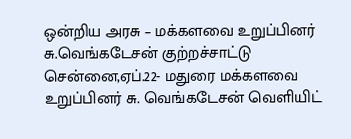ஒன்றிய அரசு – மக்களவை உறுப்பினர் சு.வெங்கடேசன் குற்றச்சாட்டு
சென்னை,ஏப்.22- மதுரை மக்களவை உறுப்பினர் சு. வெங்கடேசன் வெளியிட்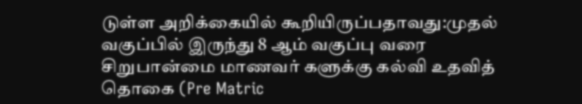டுள்ள அறிக்கையில் கூறியிருப்பதாவது:முதல் வகுப்பில் இருந்து 8 ஆம் வகுப்பு வரை சிறுபான்மை மாணவர் களுக்கு கல்வி உதவித் தொகை (Pre Matric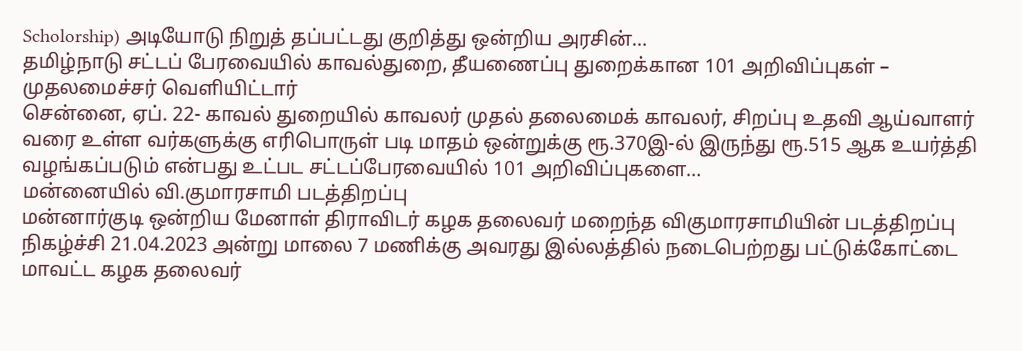Scholorship) அடியோடு நிறுத் தப்பட்டது குறித்து ஒன்றிய அரசின்…
தமிழ்நாடு சட்டப் பேரவையில் காவல்துறை, தீயணைப்பு துறைக்கான 101 அறிவிப்புகள் – முதலமைச்சர் வெளியிட்டார்
சென்னை, ஏப். 22- காவல் துறையில் காவலர் முதல் தலைமைக் காவலர், சிறப்பு உதவி ஆய்வாளர் வரை உள்ள வர்களுக்கு எரிபொருள் படி மாதம் ஒன்றுக்கு ரூ.370இ-ல் இருந்து ரூ.515 ஆக உயர்த்தி வழங்கப்படும் என்பது உட்பட சட்டப்பேரவையில் 101 அறிவிப்புகளை…
மன்னையில் வி.குமாரசாமி படத்திறப்பு
மன்னார்குடி ஒன்றிய மேனாள் திராவிடர் கழக தலைவர் மறைந்த விகுமாரசாமியின் படத்திறப்பு நிகழ்ச்சி 21.04.2023 அன்று மாலை 7 மணிக்கு அவரது இல்லத்தில் நடைபெற்றது பட்டுக்கோட்டை மாவட்ட கழக தலைவர்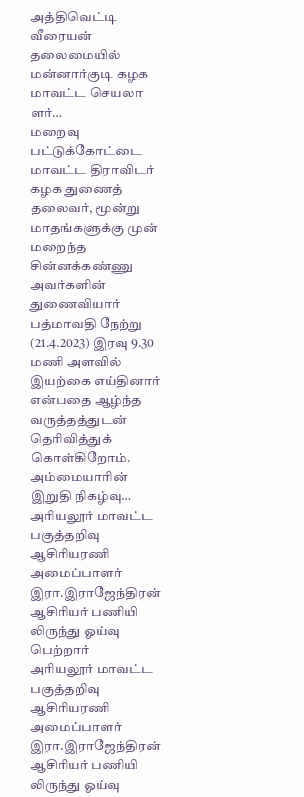அத்திவெட்டி வீரையன் தலைமையில் மன்னார்குடி கழக மாவட்ட செயலா ளர்…
மறைவு
பட்டுக்கோட்டை மாவட்ட திராவிடர் கழக துணைத் தலைவர், மூன்று மாதங்களுக்கு முன் மறைந்த சின்னக்கண்ணு அவர்களின் துணைவியார் பத்மாவதி நேற்று (21.4.2023) இரவு 9.30 மணி அளவில் இயற்கை எய்தினார் என்பதை ஆழ்ந்த வருத்தத்துடன் தெரிவித்துக் கொள்கிறோம். அம்மையாரின் இறுதி நிகழ்வு…
அரியலூர் மாவட்ட பகுத்தறிவு ஆசிரியரணி அமைப்பாளர் இரா.இராஜேந்திரன் ஆசிரியர் பணியி லிருந்து ஓய்வு பெற்றார்
அரியலூர் மாவட்ட பகுத்தறிவு ஆசிரியரணி அமைப்பாளர் இரா.இராஜேந்திரன் ஆசிரியர் பணியி லிருந்து ஓய்வு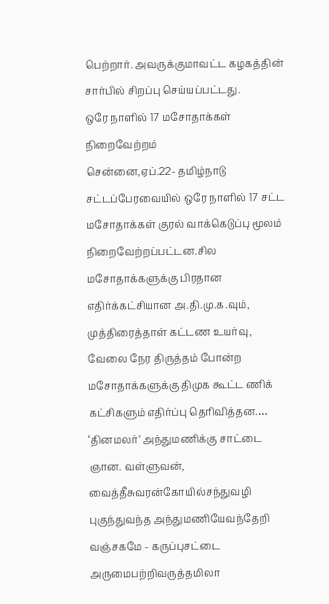பெற்றார். அவருக்குமாவட்ட கழகத்தின் சார்பில் சிறப்பு செய்யப்பட்டது.
ஒரே நாளில் 17 மசோதாக்கள் நிறைவேற்றம்
சென்னை,ஏப்.22- தமிழ்நாடு சட்டப்பேரவையில் ஒரே நாளில் 17 சட்ட மசோதாக்கள் குரல் வாக்கெடுப்பு மூலம் நிறைவேற்றப்பட்டன.சில மசோதாக்களுக்கு பிரதான எதிர்க்கட்சியான அ.தி.மு.க.வும், முத்திரைத்தாள் கட்டண உயர்வு, வேலை நேர திருத்தம் போன்ற மசோதாக்களுக்கு திமுக கூட்ட ணிக் கட்சிகளும் எதிர்ப்பு தெரிவித்தன.…
‘தினமலர்’ அந்துமணிக்கு சாட்டை
ஞான. வள்ளுவன், வைத்தீசுவரன்கோயில்சந்துவழி புகுந்துவந்த அந்துமணியேவந்தேறி வஞ்சகமே - கருப்புசட்டை அருமைபற்றிவருத்தமிலா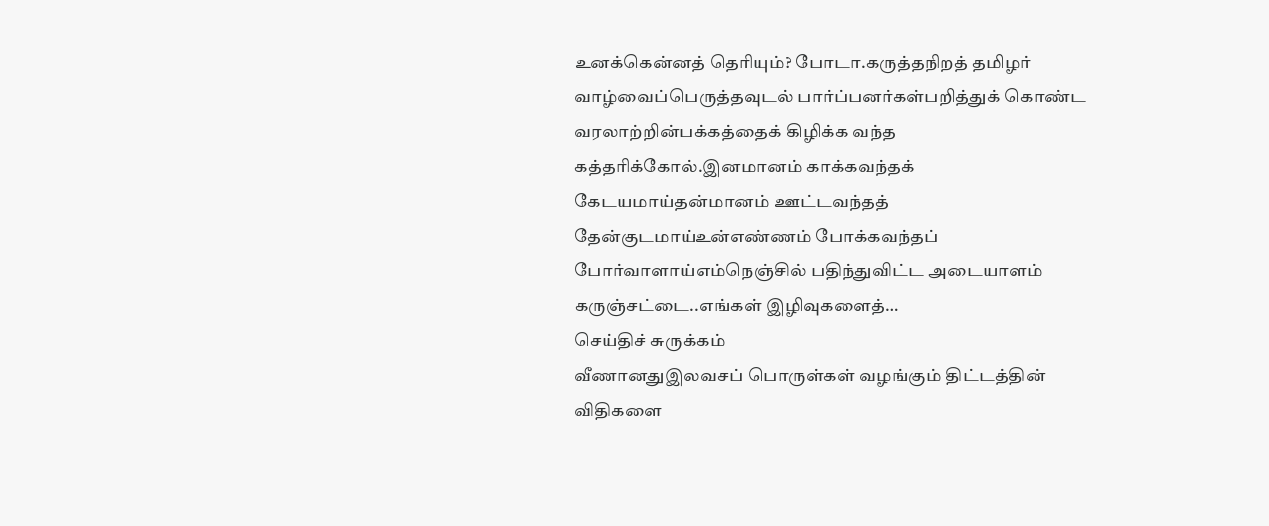உனக்கென்னத் தெரியும்? போடா.கருத்தநிறத் தமிழர் வாழ்வைப்பெருத்தவுடல் பார்ப்பனர்கள்பறித்துக் கொண்ட வரலாற்றின்பக்கத்தைக் கிழிக்க வந்த கத்தரிக்கோல்.இனமானம் காக்கவந்தக் கேடயமாய்தன்மானம் ஊட்டவந்தத் தேன்குடமாய்உன்எண்ணம் போக்கவந்தப் போர்வாளாய்எம்நெஞ்சில் பதிந்துவிட்ட அடையாளம் கருஞ்சட்டை..எங்கள் இழிவுகளைத்…
செய்திச் சுருக்கம்
வீணானதுஇலவசப் பொருள்கள் வழங்கும் திட்டத்தின் விதிகளை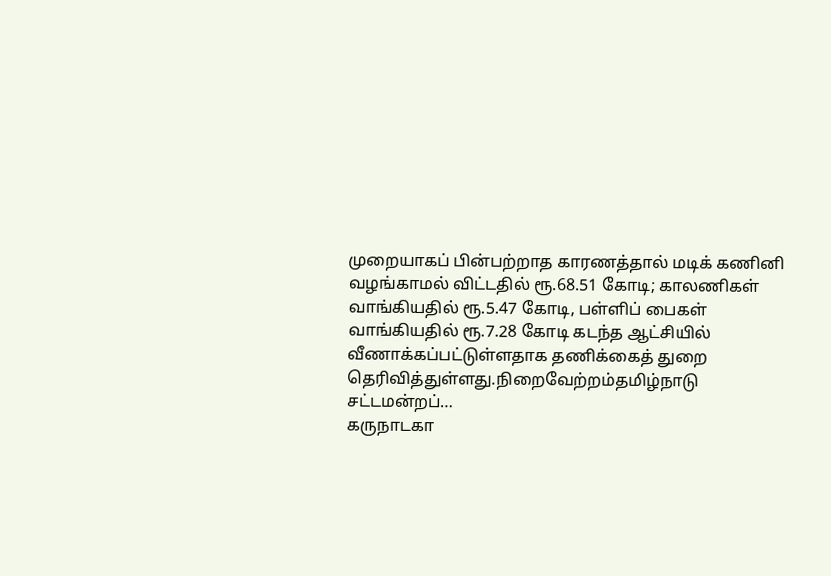முறையாகப் பின்பற்றாத காரணத்தால் மடிக் கணினி வழங்காமல் விட்டதில் ரூ.68.51 கோடி; காலணிகள் வாங்கியதில் ரூ.5.47 கோடி, பள்ளிப் பைகள் வாங்கியதில் ரூ.7.28 கோடி கடந்த ஆட்சியில் வீணாக்கப்பட்டுள்ளதாக தணிக்கைத் துறை தெரிவித்துள்ளது.நிறைவேற்றம்தமிழ்நாடு சட்டமன்றப்…
கருநாடகா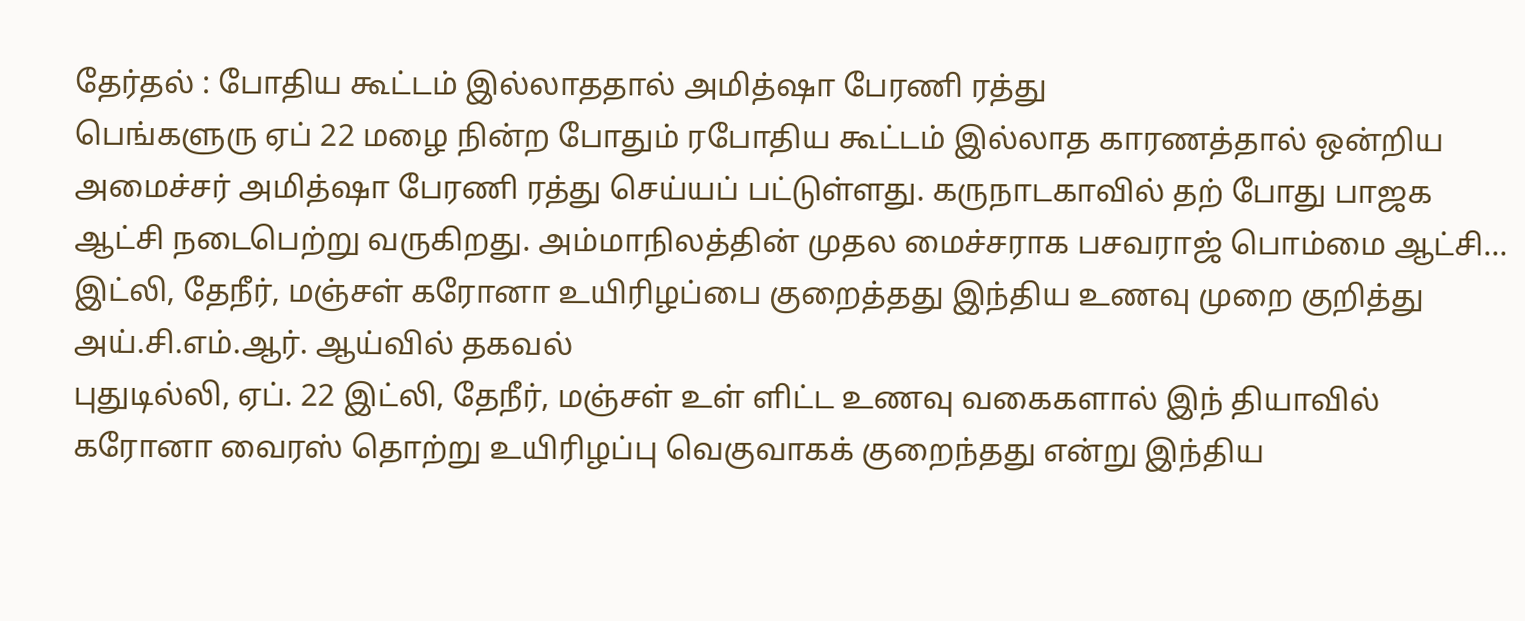தேர்தல் : போதிய கூட்டம் இல்லாததால் அமித்ஷா பேரணி ரத்து
பெங்களுரு ஏப் 22 மழை நின்ற போதும் ரபோதிய கூட்டம் இல்லாத காரணத்தால் ஒன்றிய அமைச்சர் அமித்ஷா பேரணி ரத்து செய்யப் பட்டுள்ளது. கருநாடகாவில் தற் போது பாஜக ஆட்சி நடைபெற்று வருகிறது. அம்மாநிலத்தின் முதல மைச்சராக பசவராஜ் பொம்மை ஆட்சி…
இட்லி, தேநீர், மஞ்சள் கரோனா உயிரிழப்பை குறைத்தது இந்திய உணவு முறை குறித்து அய்.சி.எம்.ஆர். ஆய்வில் தகவல்
புதுடில்லி, ஏப். 22 இட்லி, தேநீர், மஞ்சள் உள் ளிட்ட உணவு வகைகளால் இந் தியாவில் கரோனா வைரஸ் தொற்று உயிரிழப்பு வெகுவாகக் குறைந்தது என்று இந்திய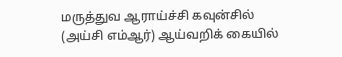மருத்துவ ஆராய்ச்சி கவுன்சில் (அய்சி எம்ஆர்) ஆய்வறிக் கையில்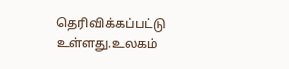தெரிவிக்கப்பட்டு உள்ளது.உலகம்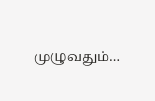முழுவதும்…